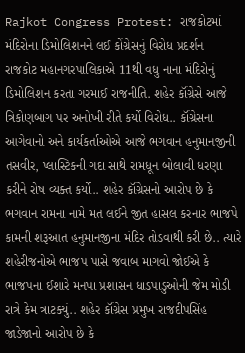Rajkot Congress Protest: રાજકોટમાં મંદિરોના ડિમોલિશનને લઈ કોંગ્રેસનું વિરોધ પ્રદર્શન
રાજકોટ મહાનગરપાલિકાએ 11થી વધુ નાના મંદિરોનું ડિમોલિશન કરતા ગરમાઈ રાજનીતિ. શહેર કૉંગ્રેસે આજે ત્રિકોણબાગ પર અનોખી રીતે કર્યો વિરોધ.. કૉંગ્રેસના આગેવાનો અને કાર્યકર્તાઓએ આજે ભગવાન હનુમાનજીની તસવીર, પ્લાસ્ટિકની ગદા સાથે રામધૂન બોલાવી ધરણા કરીને રોષ વ્યક્ત કર્યો.. શહેર કૉંગ્રેસનો આરોપ છે કે ભગવાન રામના નામે મત લઈને જીત હાસલ કરનાર ભાજપે કામની શરૂઆત હનુમાનજીના મંદિર તોડવાથી કરી છે.. ત્યારે શહેરીજનોએ ભાજપ પાસે જવાબ માગવો જોઈએ કે ભાજપના ઈશારે મનપા પ્રશાસન ધાડપાડુઓની જેમ મોડી રાત્રે કેમ ત્રાટક્યું.. શહેર કૉંગ્રેસ પ્રમુખ રાજદીપસિંહ જાડેજાનો આરોપ છે કે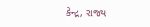કેન્દ્ર, રાજ્ય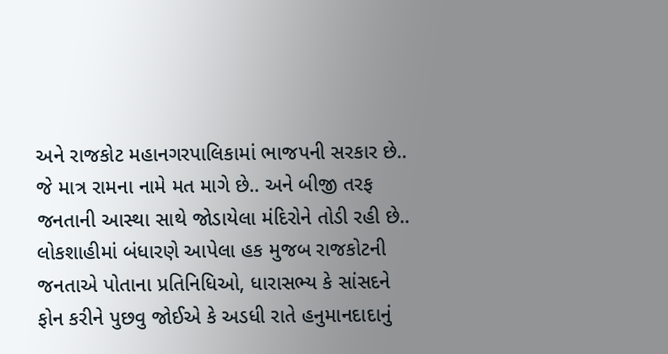અને રાજકોટ મહાનગરપાલિકામાં ભાજપની સરકાર છે.. જે માત્ર રામના નામે મત માગે છે.. અને બીજી તરફ જનતાની આસ્થા સાથે જોડાયેલા મંદિરોને તોડી રહી છે.. લોકશાહીમાં બંધારણે આપેલા હક મુજબ રાજકોટની જનતાએ પોતાના પ્રતિનિધિઓ, ધારાસભ્ય કે સાંસદને ફોન કરીને પુછવુ જોઈએ કે અડધી રાતે હનુમાનદાદાનું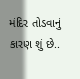મંદિર તોડવાનું કારણ શું છે..